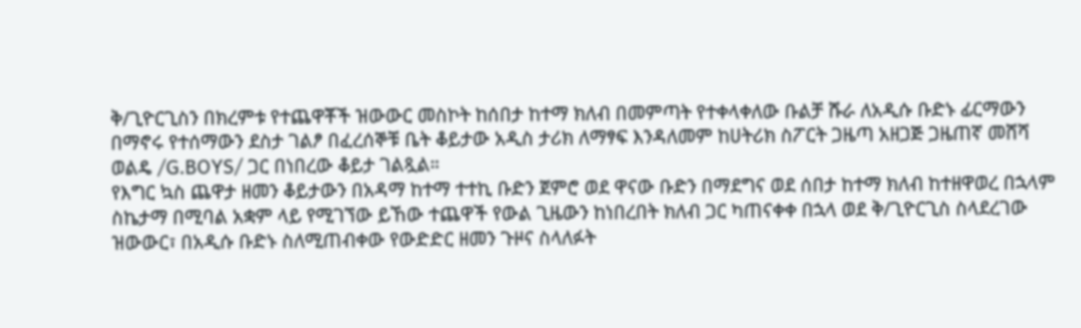ቅ/ጊዮርጊስን በክረምቱ የተጨዋቾች ዝውውር መስኮት ከሰበታ ከተማ ክለብ በመምጣት የተቀላቀለው ቡልቻ ሹራ ለአዲሱ ቡድኑ ፊርማውን በማኖሩ የተሰማውን ደስታ ገልፆ በፈረሰኞቹ ቤት ቆይታው አዲስ ታሪክ ለማፃፍ እንዳለመም ከሀትሪክ ስፖርት ጋዜጣ አዘጋጅ ጋዜጠኛ መሸሻ ወልዴ /G.BOYS/ ጋር በነበረው ቆይታ ገልጿል።
የእግር ኳስ ጨዋታ ዘመን ቆይታውን በአዳማ ከተማ ተተኪ ቡድን ጀምሮ ወደ ዋናው ቡድን በማደግና ወደ ሰበታ ከተማ ክለብ ከተዘዋወረ በኋላም ስኬታማ በሚባል አቋም ላይ የሚገኘው ይኸው ተጨዋች የውል ጊዜውን ከነበረበት ክለብ ጋር ካጠናቀቀ በኋላ ወደ ቅ/ጊዮርጊስ ስላደረገው ዝውውር፣ በአዲሱ ቡድኑ ስለሚጠብቀው የውድድር ዘመን ጉዞና ስላለፉት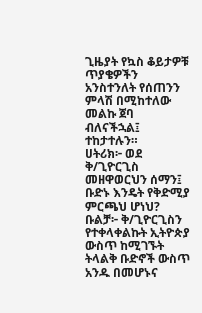ጊዜያት የኳስ ቆይታዎቹ ጥያቄዎችን አንስተንለት የሰጠንን ምላሽ በሚከተለው መልኩ ጀባ ብለናችኋል፤ ተከታተሉን።
ሀትሪክ፦ ወደ ቅ/ጊዮርጊስ መዘዋወርህን ሰማን፤ ቡድኑ እንዴት የቅድሚያ ምርጫህ ሆነህ?
ቡልቻ፦ ቅ/ጊዮርጊስን የተቀላቀልኩት ኢትዮጵያ ውስጥ ከሚገኙት ትላልቅ ቡድኖች ውስጥ አንዱ በመሆኑና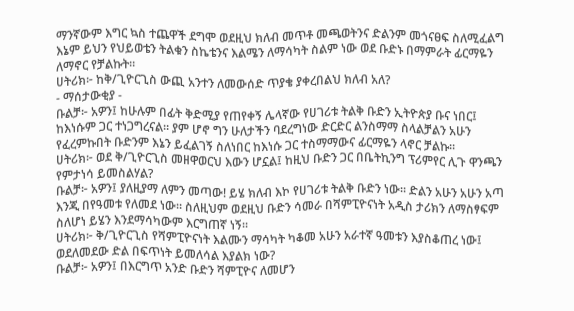ማንኛውም እግር ኳስ ተጨዋች ደግሞ ወደዚህ ክለብ መጥቶ መጫወትንና ድልንም መጎናፀፍ ስለሚፈልግ እኔም ይህን የህይወቴን ትልቁን ስኬቴንና እልሜን ለማሳካት ስልም ነው ወደ ቡድኑ በማምራት ፊርማዬን ለማኖር የቻልኩት።
ሀትሪክ፦ ከቅ/ጊዮርጊስ ውጪ አንተን ለመውሰድ ጥያቄ ያቀረበልህ ክለብ አለ?
- ማሰታውቂያ -
ቡልቻ፦ አዎን፤ ከሁሉም በፊት ቅድሚያ የጠየቀኝ ሌላኛው የሀገሪቱ ትልቅ ቡድን ኢትዮጵያ ቡና ነበር፤ ከእነሱም ጋር ተነጋግረናል። ያም ሆኖ ግን ሁለታችን ባደረግነው ድርድር ልንስማማ ስላልቻልን አሁን የፈረምኩበት ቡድንም እኔን ይፈልገኝ ስለነበር ከእነሱ ጋር ተስማማውና ፊርማዬን ላኖር ቻልኩ።
ሀትሪክ፦ ወደ ቅ/ጊዮርጊስ መዘዋወርህ እውን ሆኗል፤ ከዚህ ቡድን ጋር በቤትኪንግ ፕሪምየር ሊጉ ዋንጫን የምታነሳ ይመስልሃል?
ቡልቻ፦ አዎን፤ ያለዚያማ ለምን መጣው! ይሄ ክለብ እኮ የሀገሪቱ ትልቅ ቡድን ነው። ድልን አሁን አሁን አጣ እንጂ በየዓመቱ የለመደ ነው። ስለዚህም ወደዚህ ቡድን ሳመራ በሻምፒዮናነት አዲስ ታሪክን ለማስፃፍም ስለሆነ ይሄን እንደማሳካውም እርግጠኛ ነኝ።
ሀትሪክ፦ ቅ/ጊዮርጊስ የሻምፒዮናነት እልሙን ማሳካት ካቆመ አሁን አራተኛ ዓመቱን እያስቆጠረ ነው፤ ወደለመደው ድል በፍጥነት ይመለሳል እያልክ ነው?
ቡልቻ፦ አዎን፤ በእርግጥ አንድ ቡድን ሻምፒዮና ለመሆን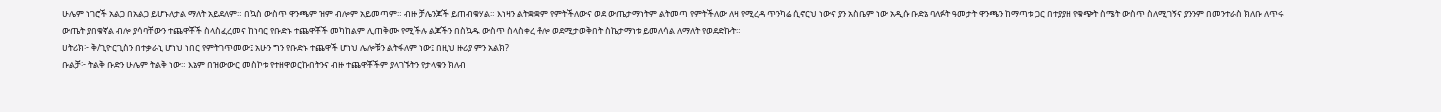ሁሌም ነገሮች አልጋ በአልጋ ይሆኑለታል ማለት አይደለም። በኳስ ውስጥ ዋንጫም ዝም ብሎም አይመጣም። ብዙ ቻሌንጆች ይጠብቁሃል። እነዛን ልትቋቋም የምትችለውና ወደ ውጤታማነትም ልትመጣ የምትችለው ለዛ የሚረዳ ጥንካሬ ሲኖርህ ነውና ያን አስቤም ነው አዲሱ ቡድኔ ባለፉት ዓመታት ዋንጫን ከማጣቱ ጋር በተያያዘ የቁጭት ስሜት ውስጥ ስለሚገኝና ያንንም በመንተራስ ክለቡ ለጥሩ ውጤት ያበቁኛል ብሎ ያሳባቸውን ተጨዋቾች ስላስፈረመና ከነባር የቡድኑ ተጨዋቾች መካከልም ሊጠቅሙ የሚችሉ ልጆችን በስኳዱ ውስጥ ስላስቀረ ቶሎ ወደሚታወቅበት ስኬታማነቱ ይመለሳል ለማለት የወደድኩት።
ሀትሪክ፦ ቅ/ጊዮርጊስን በተቃራኒ ሆነህ ነበር የምትገጥመው፤ አሁን ግን የቡድኑ ተጨዋች ሆነህ ሌሎቹን ልትፋለም ነው፤ በዚህ ዙሪያ ምን አልክ?
ቡልቻ፦ ትልቅ ቡድን ሁሌም ትልቅ ነው። እኔም በዝውውር መስኮቱ የተዘዋወርኩበትንና ብዙ ተጨዋቾችም ያላገኙትን የታላቁን ክለብ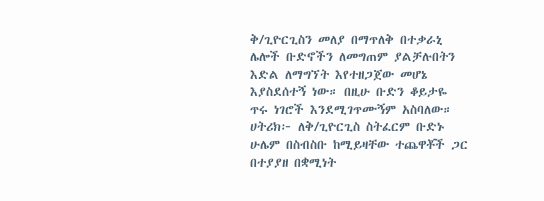ቅ/ጊዮርጊስን መለያ በማጥለቅ በተቃራኒ ሌሎች ቡድኖችን ለመግጠም ያልቻሉበትን እድል ለማግኘት እየተዘጋጀው መሆኔ እያስደሰተኝ ነው። በዚሁ ቡድን ቆይታዬ ጥሩ ነገሮች እንደሚገጥሙኝም አስባለው።
ሀትሪክ፦ ለቅ/ጊዮርጊስ ስትፈርም ቡድኑ ሁሌም በስብስቡ ከሚይዛቸው ተጨዋቾች ጋር በተያያዘ በቋሚነት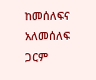ከመሰለፍና አለመሰለፍ ጋርም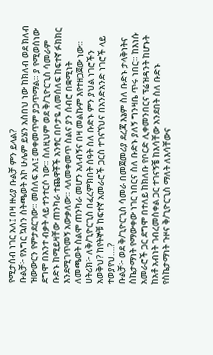የሚታሰብ ነገር አለ፤ በዛ ዙሪያ ቡልቻ ምን ይላል?
ቡልቻ፦ የእግር ኳስን ስትጫወት እኮ ሁሌም ይሄን አስበህ ነው ከክለብ ወደ ክለብ ዝውውርን የምታደርገው። መሰለፍ አለ፤ መቀመጥም ያጋጥማል። ያ የሚወሰነው ደግሞ በአንተ ብቃት ላይ ተንተርሶ ነው። ስለዚህም ወደ ቅ/ጊዮርጊስ ሳመራም ቡድኑ ከሚይዛቸው ጠንካራ ተጨዋቾች አንፃር በቦታዬ ለመሰለፍ ከፍተኛ ፉክክር እንደሚገጥመኝ አውቃለው። ላለመቀመጥ ስልና ያን ሰብሮ በቋሚነት ለመጫወት ስልሞ ጠንካራ መሆን አለብኝና በዛ መልኩም እየተዘጋጀው ነው።
ሀትሪክ፦ ለቅ/ጊዮርጊስ በፈረምክበት ሰዓት ስለ ቡድኑ ምን ያህል ነገሮችን አወቅህ? ከየትኞቹ ከፍተኛ አመራሮች ጋርስ ተገናኘህና በአንድአንድ ነገሮች ላይ ተወያየህ….?
ቡልቻ፦ ወደ ቅ/ጊዮርጊስ ሳመራ በመጀመሪያ ደረጃ እኔም ስለ ቡድኑ ታላቅነትና ስኬታማነት የማውቀው ነገር ነበርና ስለ ቡድኑ ያለኝ ግንዛቤ ጥሩ ነበር። ከእነሱ አመራሮች ጋር ደግሞ በተለይ ከክለቡ የቦርድ ሊቀመንበርና ፕሬዝዳንት ከሆኑት ከአቶ አብነት ገብረመስቀል ጋር ተገናኝቼ ከእሳቸው አንደበት ስለ ቡድኑ የስኬታማነት ጉዞና ቅ/ጊዮርጊስ ማለት ለእሳቸውና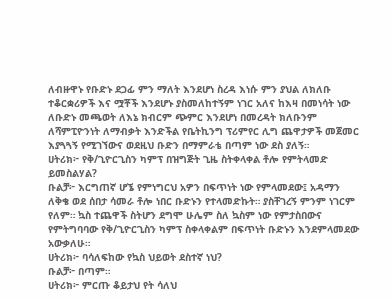ለብዙዋኑ የቡድኑ ደጋፊ ምን ማለት እንደሆነ ስረዳ እነሱ ምን ያህል ለክለቡ ተቆርቋሪዎች እና ሟቾች እንደሆኑ ያስመለከተኝም ነገር አለና ከእዛ በመነሳት ነው ለቡድኑ መጫወት ለእኔ ክብርም ጭምር እንደሆነ በመረዳት ክለቡንም ለሻምፒዮንነት ለማብቃት እንድችል የቤትኪንግ ፕሪምየር ሊግ ጨዋታዎች መጀመር እያጓጓኝ የሚገኘውና ወደዚህ ቡድን በማምራቴ በጣም ነው ደስ ያለኝ።
ሀትሪክ፦ የቅ/ጊዮርጊስን ካምፕ በዝግጅት ጊዜ ስትቀላቀል ቶሎ የምትላመድ ይመስልሃል?
ቡልቻ፦ እርግጠኛ ሆኜ የምነግርህ አዎን በፍጥነት ነው የምላመደው፤ አዳማን ለቅቄ ወደ ሰበታ ሳመራ ቶሎ ነበር ቡድኑን የተላመድኩት። ያስቸገረኝ ምንም ነገርም የለም። ኳስ ተጨዋች ስትሆን ደግሞ ሁሌም ስለ ኳስም ነው የምታስበውና የምትግባባው የቅ/ጊዮርጊስን ካምፕ ስቀላቀልም በፍጥነት ቡድኑን እንደምላመደው አውቃለሁ።
ሀትሪክ፦ ባሳለፍከው የኳስ ህይወት ደስተኛ ነህ?
ቡልቻ፦ በጣም።
ሀትሪክ፦ ምርጡ ቆይታህ የት ሳለህ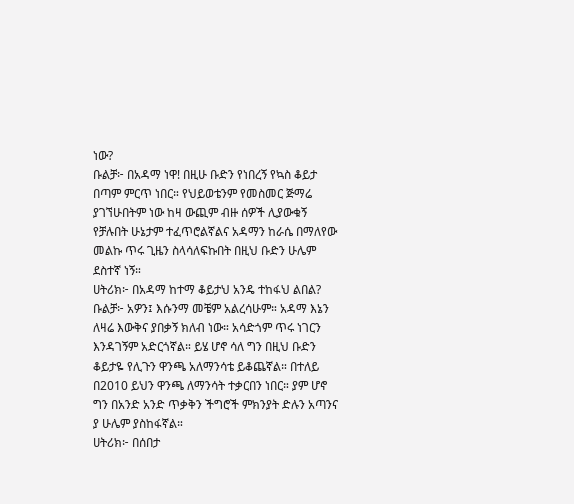ነው?
ቡልቻ፦ በአዳማ ነዋ! በዚሁ ቡድን የነበረኝ የኳስ ቆይታ በጣም ምርጥ ነበር። የህይወቴንም የመስመር ጅማሬ ያገኘሁበትም ነው ከዛ ውጪም ብዙ ሰዎች ሊያውቁኝ የቻሉበት ሁኔታም ተፈጥሮልኛልና አዳማን ከራሴ በማለየው መልኩ ጥሩ ጊዜን ስላሳለፍኩበት በዚህ ቡድን ሁሌም ደስተኛ ነኝ።
ሀትሪክ፦ በአዳማ ከተማ ቆይታህ አንዴ ተከፋህ ልበል?
ቡልቻ፦ አዎን፤ እሱንማ መቼም አልረሳሁም። አዳማ እኔን ለዛሬ እውቅና ያበቃኝ ክለብ ነው። አሳድጎም ጥሩ ነገርን እንዳገኝም አድርጎኛል። ይሄ ሆኖ ሳለ ግን በዚህ ቡድን ቆይታዬ የሊጉን ዋንጫ አለማንሳቴ ይቆጨኛል። በተለይ በ2010 ይህን ዋንጫ ለማንሳት ተቃርበን ነበር። ያም ሆኖ ግን በአንድ አንድ ጥቃቅን ችግሮች ምክንያት ድሉን አጣንና ያ ሁሌም ያስከፋኛል።
ሀትሪክ፦ በሰበታ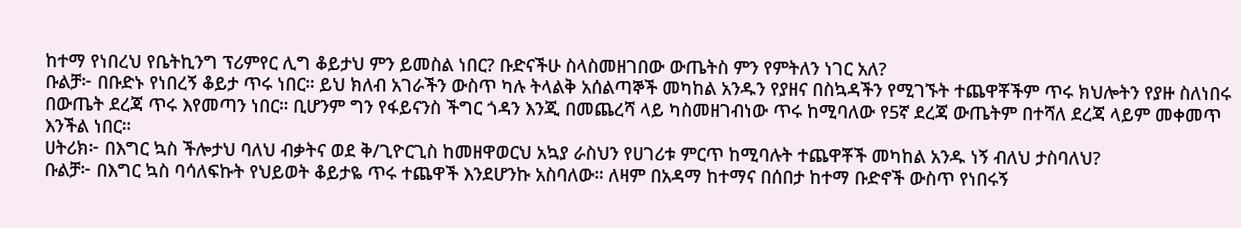ከተማ የነበረህ የቤትኪንግ ፕሪምየር ሊግ ቆይታህ ምን ይመስል ነበር? ቡድናችሁ ስላስመዘገበው ውጤትስ ምን የምትለን ነገር አለ?
ቡልቻ፦ በቡድኑ የነበረኝ ቆይታ ጥሩ ነበር። ይህ ክለብ አገራችን ውስጥ ካሉ ትላልቅ አሰልጣኞች መካከል አንዱን የያዘና በስኳዳችን የሚገኙት ተጨዋቾችም ጥሩ ክህሎትን የያዙ ስለነበሩ በውጤት ደረጃ ጥሩ እየመጣን ነበር። ቢሆንም ግን የፋይናንስ ችግር ጎዳን እንጂ በመጨረሻ ላይ ካስመዘገብነው ጥሩ ከሚባለው የ5ኛ ደረጃ ውጤትም በተሻለ ደረጃ ላይም መቀመጥ እንችል ነበር።
ሀትሪክ፦ በእግር ኳስ ችሎታህ ባለህ ብቃትና ወደ ቅ/ጊዮርጊስ ከመዘዋወርህ አኳያ ራስህን የሀገሪቱ ምርጥ ከሚባሉት ተጨዋቾች መካከል አንዱ ነኝ ብለህ ታስባለህ?
ቡልቻ፦ በእግር ኳስ ባሳለፍኩት የህይወት ቆይታዬ ጥሩ ተጨዋች እንደሆንኩ አስባለው። ለዛም በአዳማ ከተማና በሰበታ ከተማ ቡድኖች ውስጥ የነበሩኝ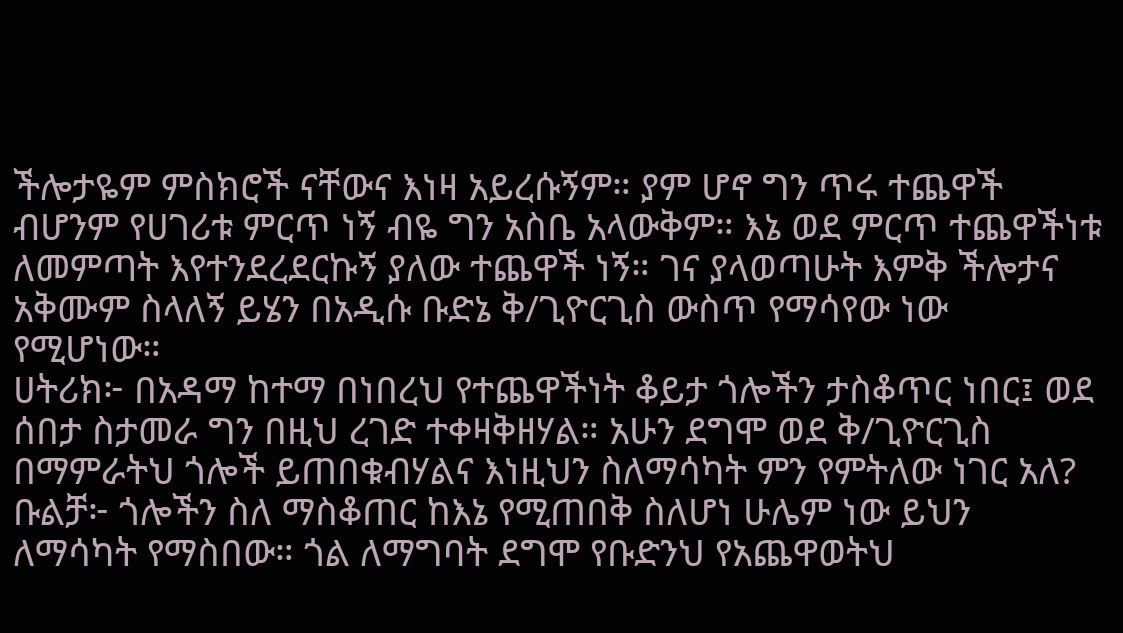ችሎታዬም ምስክሮች ናቸውና እነዛ አይረሱኝም። ያም ሆኖ ግን ጥሩ ተጨዋች ብሆንም የሀገሪቱ ምርጥ ነኝ ብዬ ግን አስቤ አላውቅም። እኔ ወደ ምርጥ ተጨዋችነቱ ለመምጣት እየተንደረደርኩኝ ያለው ተጨዋች ነኝ። ገና ያላወጣሁት እምቅ ችሎታና አቅሙም ስላለኝ ይሄን በአዲሱ ቡድኔ ቅ/ጊዮርጊስ ውስጥ የማሳየው ነው የሚሆነው።
ሀትሪክ፦ በአዳማ ከተማ በነበረህ የተጨዋችነት ቆይታ ጎሎችን ታስቆጥር ነበር፤ ወደ ሰበታ ስታመራ ግን በዚህ ረገድ ተቀዛቅዘሃል። አሁን ደግሞ ወደ ቅ/ጊዮርጊስ በማምራትህ ጎሎች ይጠበቁብሃልና እነዚህን ስለማሳካት ምን የምትለው ነገር አለ?
ቡልቻ፦ ጎሎችን ስለ ማስቆጠር ከእኔ የሚጠበቅ ስለሆነ ሁሌም ነው ይህን ለማሳካት የማስበው። ጎል ለማግባት ደግሞ የቡድንህ የአጨዋወትህ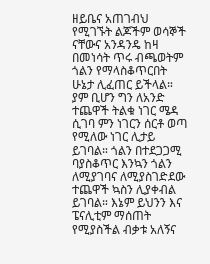ዘይቤና አጠገብህ የሚገኙት ልጆችም ወሳኞች ናቸውና አንዳንዴ ከዛ በመነሳት ጥሩ ብጫወትም ጎልን የማላስቆጥርበት ሁኔታ ሊፈጠር ይችላል። ያም ቢሆን ግን ለአንድ ተጨዋች ትልቁ ነገር ሜዳ ሲገባ ምን ነገርን ሰርቶ ወጣ የሚለው ነገር ሊታይ ይገባል። ጎልን በተደጋጋሚ ባያስቆጥር እንኳን ጎልን ለሚያገባና ለሚያስገድደው ተጨዋች ኳስን ሊያቀብል ይገባል። እኔም ይህንን እና ፔናሊቲም ማሰጠት የሚያስችል ብቃቱ አለኝና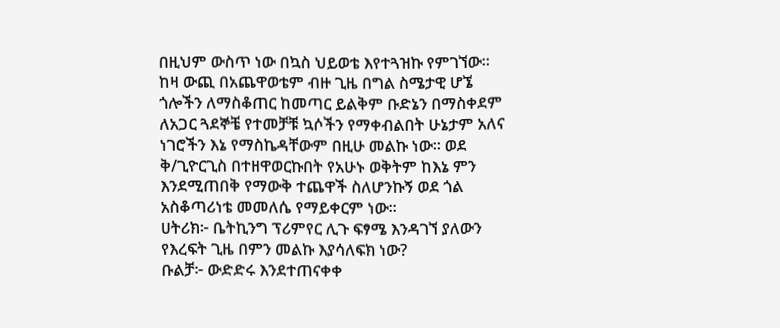በዚህም ውስጥ ነው በኳስ ህይወቴ እየተጓዝኩ የምገኘው።
ከዛ ውጪ በአጨዋወቴም ብዙ ጊዜ በግል ስሜታዊ ሆኜ ጎሎችን ለማስቆጠር ከመጣር ይልቅም ቡድኔን በማስቀደም ለአጋር ጓደኞቼ የተመቻቹ ኳሶችን የማቀብልበት ሁኔታም አለና ነገሮችን እኔ የማስኬዳቸውም በዚሁ መልኩ ነው። ወደ ቅ/ጊዮርጊስ በተዘዋወርኩበት የአሁኑ ወቅትም ከእኔ ምን እንደሚጠበቅ የማውቅ ተጨዋች ስለሆንኩኝ ወደ ጎል አስቆጣሪነቴ መመለሴ የማይቀርም ነው።
ሀትሪክ፦ ቤትኪንግ ፕሪምየር ሊጉ ፍፃሜ እንዳገኘ ያለውን የእረፍት ጊዜ በምን መልኩ እያሳለፍክ ነው?
ቡልቻ፦ ውድድሩ እንደተጠናቀቀ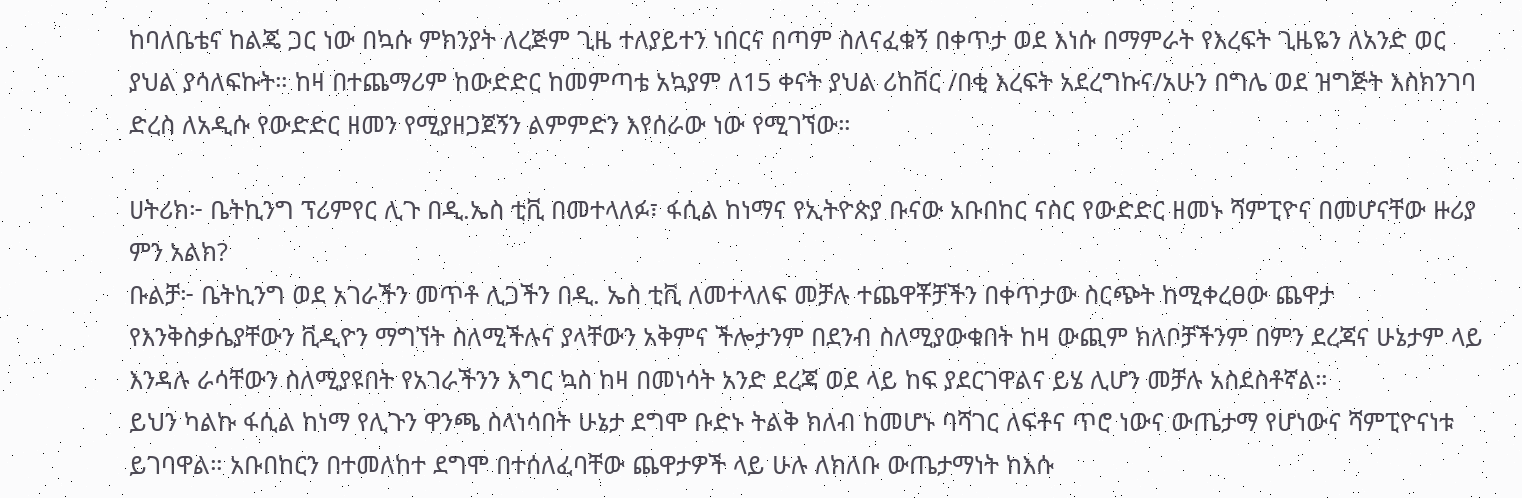ከባለቤቴና ከልጄ ጋር ነው በኳሱ ምክንያት ለረጅም ጊዜ ተለያይተን ነበርና በጣም ስለናፈቁኝ በቀጥታ ወደ እነሱ በማምራት የእረፍት ጊዜዬን ለአንድ ወር ያህል ያሳለፍኩት። ከዛ በተጨማሪም ከውድድር ከመምጣቴ አኳያም ለ15 ቀናት ያህል ሪከቨር /በቂ እረፍት አደረግኩና/አሁን በግሌ ወደ ዝግጅት እስክንገባ ድረስ ለአዲሱ የውድድር ዘመን የሚያዘጋጀኝን ልምምድን እየሰራው ነው የሚገኘው።

ሀትሪክ፦ ቤትኪንግ ፕሪምየር ሊጉ በዲ.ኤስ ቲቪ በመተላለፉ፣ ፋሲል ከነማና የኢትዮጵያ ቡናው አቡበከር ናስር የውድድር ዘመኑ ሻምፒዮና በመሆናቸው ዙሪያ ምን አልክ?
ቡልቻ፦ ቤትኪንግ ወደ አገራችን መጥቶ ሊጋችን በዲ. ኤስ ቲቪ ለመተላለፍ መቻሉ ተጨዋቾቻችን በቀጥታው ስርጭት ከሚቀረፀው ጨዋታ የእንቅስቃሴያቸውን ቪዲዮን ማግኘት ስለሚችሉና ያላቸውን አቅምና ችሎታንም በደንብ ስለሚያውቁበት ከዛ ውጪም ክለቦቻችንም በምን ደረጃና ሁኔታም ላይ እንዳሉ ራሳቸውን ስለሚያዩበት የአገራችንን እግር ኳስ ከዛ በመነሳት አንድ ደረጃ ወደ ላይ ከፍ ያደርገዋልና ይሄ ሊሆን መቻሉ አስደስቶኛል።
ይህን ካልኩ ፋሲል ከነማ የሊጉን ዋንጫ ስላነሳበት ሁኔታ ደግሞ ቡድኑ ትልቅ ክለብ ከመሆኑ ባሻገር ለፍቶና ጥሮ ነውና ውጤታማ የሆነውና ሻምፒዮናነቱ ይገባዋል። አቡበከርን በተመለከተ ደግሞ በተሰለፈባቸው ጨዋታዎች ላይ ሁሉ ለክለቡ ውጤታማነት ከእሱ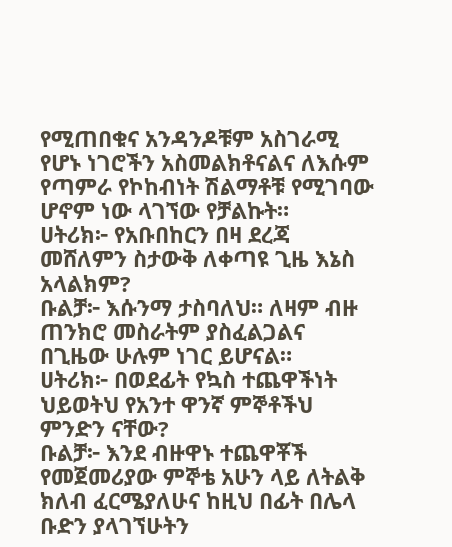የሚጠበቁና አንዳንዶቹም አስገራሚ የሆኑ ነገሮችን አስመልክቶናልና ለእሱም የጣምራ የኮከብነት ሽልማቶቹ የሚገባው ሆኖም ነው ላገኘው የቻልኩት።
ሀትሪክ፦ የአቡበከርን በዛ ደረጃ መሸለምን ስታውቅ ለቀጣዩ ጊዜ እኔስ አላልክም?
ቡልቻ፦ እሱንማ ታስባለህ። ለዛም ብዙ ጠንክሮ መስራትም ያስፈልጋልና በጊዜው ሁሉም ነገር ይሆናል።
ሀትሪክ፦ በወደፊት የኳስ ተጨዋችነት ህይወትህ የአንተ ዋንኛ ምኞቶችህ ምንድን ናቸው?
ቡልቻ፦ እንደ ብዙዋኑ ተጨዋቾች የመጀመሪያው ምኞቴ አሁን ላይ ለትልቅ ክለብ ፈርሜያለሁና ከዚህ በፊት በሌላ ቡድን ያላገኘሁትን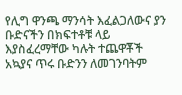የሊግ ዋንጫ ማንሳት እፈልጋለውና ያን ቡድናችን በክፍተቶቹ ላይ እያስፈረማቸው ካሉት ተጨዋቾች አኳያና ጥሩ ቡድንን ለመገንባትም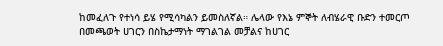ከመፈለጉ የተነሳ ይሄ የሚሳካልን ይመስለኛል። ሌላው የእኔ ምኞት ለብሄራዊ ቡድን ተመርጦ በመጫወት ሀገርን በስኬታማነት ማገልገል መቻልና ከሀገር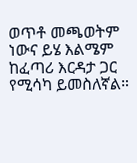ወጥቶ መጫወትም ነውና ይሄ እልሜም ከፈጣሪ እርዳታ ጋር የሚሳካ ይመስለኛል።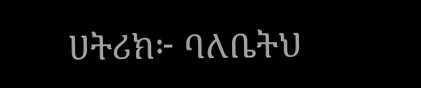ሀትሪክ፦ ባለቤትህ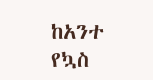ከአንተ የኳስ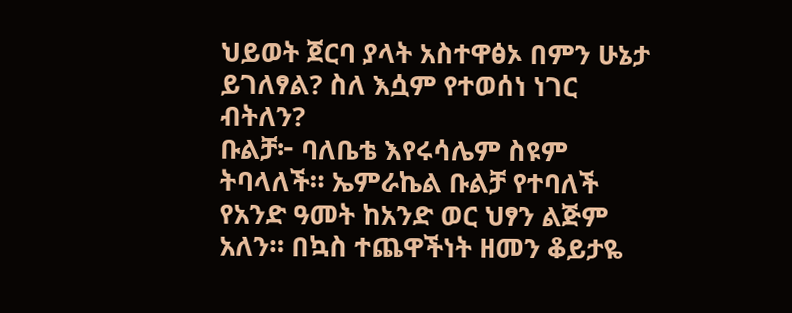ህይወት ጀርባ ያላት አስተዋፅኦ በምን ሁኔታ ይገለፃል? ስለ እሷም የተወሰነ ነገር ብትለን?
ቡልቻ፦ ባለቤቴ እየሩሳሌም ስዩም ትባላለች። ኤምራኬል ቡልቻ የተባለች የአንድ ዓመት ከአንድ ወር ህፃን ልጅም አለን። በኳስ ተጨዋችነት ዘመን ቆይታዬ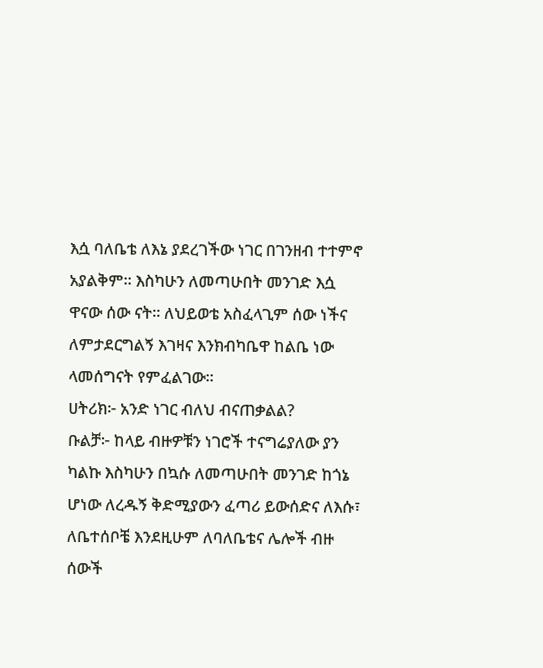እሷ ባለቤቴ ለእኔ ያደረገችው ነገር በገንዘብ ተተምኖ አያልቅም። እስካሁን ለመጣሁበት መንገድ እሷ ዋናው ሰው ናት። ለህይወቴ አስፈላጊም ሰው ነችና ለምታደርግልኝ እገዛና እንክብካቤዋ ከልቤ ነው ላመሰግናት የምፈልገው።
ሀትሪክ፦ አንድ ነገር ብለህ ብናጠቃልል?
ቡልቻ፦ ከላይ ብዙዎቹን ነገሮች ተናግሬያለው ያን ካልኩ እስካሁን በኳሱ ለመጣሁበት መንገድ ከጎኔ ሆነው ለረዱኝ ቅድሚያውን ፈጣሪ ይውሰድና ለእሱ፣ ለቤተሰቦቼ እንደዚሁም ለባለቤቴና ሌሎች ብዙ ሰውች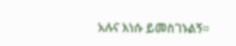አሉና እነሱ ይመስገኑልኝ።